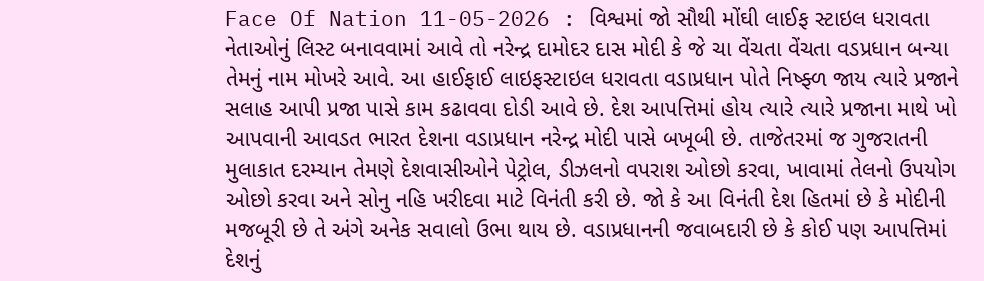Face Of Nation 11-05-2026 : વિશ્વમાં જો સૌથી મોંઘી લાઈફ સ્ટાઇલ ધરાવતા નેતાઓનું લિસ્ટ બનાવવામાં આવે તો નરેન્દ્ર દામોદર દાસ મોદી કે જે ચા વેંચતા વેંચતા વડપ્રધાન બન્યા તેમનું નામ મોખરે આવે. આ હાઈફાઈ લાઇફસ્ટાઇલ ધરાવતા વડાપ્રધાન પોતે નિષ્ફ્ળ જાય ત્યારે પ્રજાને સલાહ આપી પ્રજા પાસે કામ કઢાવવા દોડી આવે છે. દેશ આપત્તિમાં હોય ત્યારે ત્યારે પ્રજાના માથે ખો આપવાની આવડત ભારત દેશના વડાપ્રધાન નરેન્દ્ર મોદી પાસે બખૂબી છે. તાજેતરમાં જ ગુજરાતની મુલાકાત દરમ્યાન તેમણે દેશવાસીઓને પેટ્રોલ, ડીઝલનો વપરાશ ઓછો કરવા, ખાવામાં તેલનો ઉપયોગ ઓછો કરવા અને સોનુ નહિ ખરીદવા માટે વિનંતી કરી છે. જો કે આ વિનંતી દેશ હિતમાં છે કે મોદીની મજબૂરી છે તે અંગે અનેક સવાલો ઉભા થાય છે. વડાપ્રધાનની જવાબદારી છે કે કોઈ પણ આપત્તિમાં દેશનું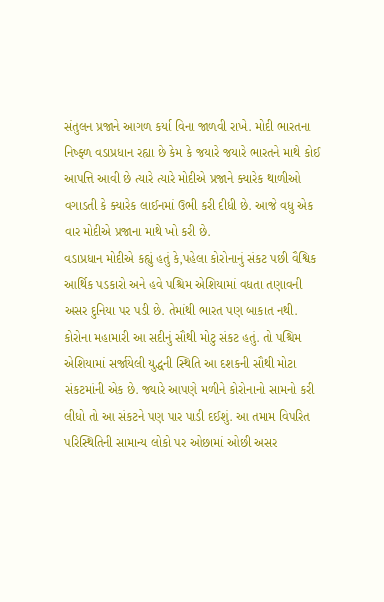સંતુલન પ્રજાને આગળ કર્યા વિના જાળવી રાખે. મોદી ભારતના નિષ્ફ્ળ વડાપ્રધાન રહ્યા છે કેમ કે જયારે જયારે ભારતને માથે કોઈ આપત્તિ આવી છે ત્યારે ત્યારે મોદીએ પ્રજાને ક્યારેક થાળીઓ વગાડતી કે ક્યારેક લાઈનમાં ઉભી કરી દીધી છે. આજે વધુ એક વાર મોદીએ પ્રજાના માથે ખો કરી છે.
વડાપ્રધાન મોદીએ કહ્યું હતું કે,પહેલા કોરોનાનું સંકટ પછી વૈશ્વિક આર્થિક પડકારો અને હવે પશ્ચિમ એશિયામાં વધતા તણાવની અસર દુનિયા પર પડી છે. તેમાંથી ભારત પણ બાકાત નથી. કોરોના મહામારી આ સદીનું સૌથી મોટુ સંકટ હતું. તો પશ્ચિમ એશિયામાં સર્જાયેલી યુદ્ધની સ્થિતિ આ દશકની સૌથી મોટા સંકટમાંની એક છે. જ્યારે આપણે મળીને કોરોનાનો સામનો કરી લીધો તો આ સંકટને પણ પાર પાડી દઈશું. આ તમામ વિપરિત પરિસ્થિતિની સામાન્ય લોકો પર ઓછામાં ઓછી અસર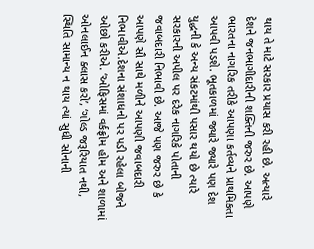થાય તે માટે સરકાર પ્રયાસ કરી રહી છે. અત્યારે દેશને જનભાગીદારીની શક્તિની જરુર છે. આપણે ભારતના નાગરિક તરીકે આપણા કર્તવ્યને પ્રાથમિકતા આપવી પડશે. ભૂતકાળમાં જ્યારે જ્યારે પણ દેશ યુદ્ધની કે અન્ય સંકટમાંથી પસાર થયો છે ત્યારે સરકારની અપીલ પર દરેક નાગરિકે પોતાની જવાબદારી નિભાવી છે. આજે પણ જરુર છે કે આપણે સૌ સાથે મળીને આપણી જવાબદારી નિભાવીએ.દેશના સંશાધનો પર પડી રહેલા બોજને ઓછો કરીએ. ‘ઓફિસમાં વર્કફ્રોમ હોમ અને શાળામાં ઓનલાઈન ક્લાસ કરો’, ‘ગોલ્ડ જરૂરિયાત નથી, સ્થિતિ સામાન્ય ન થાય ત્યાં સુધી સોનાની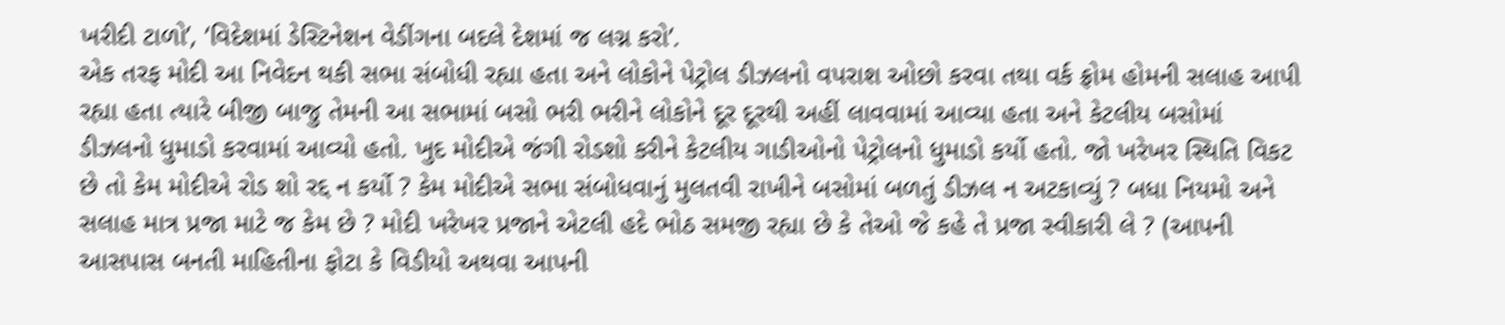ખરીદી ટાળો’, ‘વિદેશમાં ડેસ્ટિનેશન વેડીંગના બદલે દેશમાં જ લગ્ન કરો’.
એક તરફ મોદી આ નિવેદન થકી સભા સંબોધી રહ્યા હતા અને લોકોને પેટ્રોલ ડીઝલનો વપરાશ ઓછો કરવા તથા વર્ક ફ્રોમ હોમની સલાહ આપી રહ્યા હતા ત્યારે બીજી બાજુ તેમની આ સભામાં બસો ભરી ભરીને લોકોને દૂર દૂરથી અહીં લાવવામાં આવ્યા હતા અને કેટલીય બસોમાં ડીઝલનો ધુમાડો કરવામાં આવ્યો હતો. ખુદ મોદીએ જંગી રોડશો કરીને કેટલીય ગાડીઓનો પેટ્રોલનો ધુમાડો કર્યો હતો. જો ખરેખર સ્થિતિ વિકટ છે તો કેમ મોદીએ રોડ શો રદ્દ ન કર્યો ? કેમ મોદીએ સભા સંબોધવાનું મુલતવી રાખીને બસોમાં બળતું ડીઝલ ન અટકાવ્યું ? બધા નિયમો અને સલાહ માત્ર પ્રજા માટે જ કેમ છે ? મોદી ખરેખર પ્રજાને એટલી હદે ભોઠ સમજી રહ્યા છે કે તેઓ જે કહે તે પ્રજા સ્વીકારી લે ? (આપની આસપાસ બનતી માહિતીના ફોટા કે વિડીયો અથવા આપની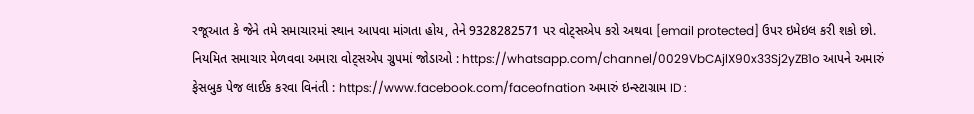રજૂઆત કે જેને તમે સમાચારમાં સ્થાન આપવા માંગતા હોય, તેને 9328282571 પર વોટ્સએપ કરો અથવા [email protected] ઉપર ઇમેઇલ કરી શકો છો. નિયમિત સમાચાર મેળવવા અમારા વોટ્સએપ ગ્રુપમાં જોડાઓ : https://whatsapp.com/channel/0029VbCAjlX90x33Sj2yZB1o આપને અમારું ફેસબુક પેજ લાઈક કરવા વિનંતી : https://www.facebook.com/faceofnation અમારું ઇન્સ્ટાગ્રામ ID :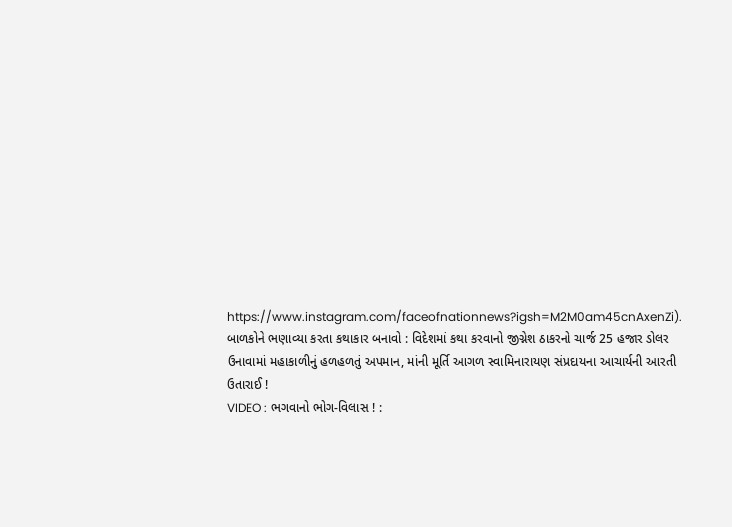https://www.instagram.com/faceofnationnews?igsh=M2M0am45cnAxenZi).
બાળકોને ભણાવ્યા કરતા કથાકાર બનાવો : વિદેશમાં કથા કરવાનો જીગ્નેશ ઠાકરનો ચાર્જ 25 હજાર ડોલર
ઉનાવામાં મહાકાળીનું હળહળતું અપમાન, માંની મૂર્તિ આગળ સ્વામિનારાયણ સંપ્રદાયના આચાર્યની આરતી ઉતારાઈ !
VIDEO : ભગવાનો ભોગ-વિલાસ ! :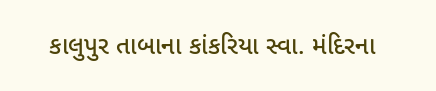કાલુપુર તાબાના કાંકરિયા સ્વા. મંદિરના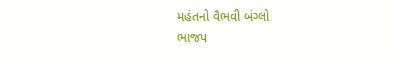મહંતનો વૈભવી બંગ્લો
ભાજપ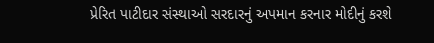પ્રેરિત પાટીદાર સંસ્થાઓ સરદારનું અપમાન કરનાર મોદીનું કરશે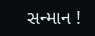સન્માન !